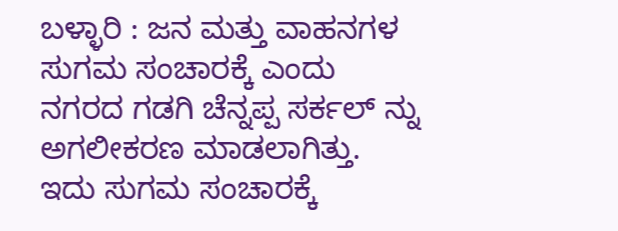ಬಳ್ಳಾರಿ : ಜನ ಮತ್ತು ವಾಹನಗಳ ಸುಗಮ ಸಂಚಾರಕ್ಕೆ ಎಂದು ನಗರದ ಗಡಗಿ ಚೆನ್ನಪ್ಪ ಸರ್ಕಲ್ ನ್ನು ಅಗಲೀಕರಣ ಮಾಡಲಾಗಿತ್ತು. ಇದು ಸುಗಮ ಸಂಚಾರಕ್ಕೆ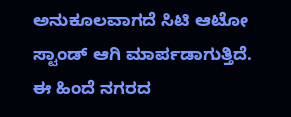ಅನುಕೂಲವಾಗದೆ ಸಿಟಿ ಆಟೋ ಸ್ಟಾಂಡ್ ಆಗಿ ಮಾರ್ಪಡಾಗುತ್ತಿದೆ.
ಈ ಹಿಂದೆ ನಗರದ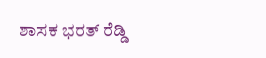ಶಾಸಕ ಭರತ್ ರೆಡ್ಡಿ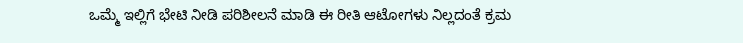ಒಮ್ಮೆ ಇಲ್ಲಿಗೆ ಭೇಟಿ ನೀಡಿ ಪರಿಶೀಲನೆ ಮಾಡಿ ಈ ರೀತಿ ಆಟೋಗಳು ನಿಲ್ಲದಂತೆ ಕ್ರಮ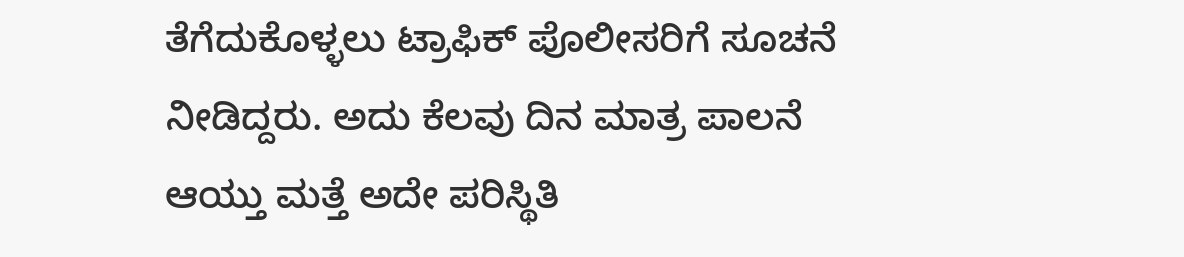ತೆಗೆದುಕೊಳ್ಳಲು ಟ್ರಾಫಿಕ್ ಪೊಲೀಸರಿಗೆ ಸೂಚನೆ ನೀಡಿದ್ದರು. ಅದು ಕೆಲವು ದಿನ ಮಾತ್ರ ಪಾಲನೆ ಆಯ್ತು ಮತ್ತೆ ಅದೇ ಪರಿಸ್ಥಿತಿ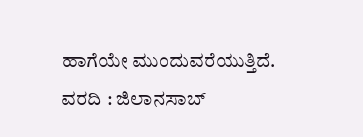ಹಾಗೆಯೇ ಮುಂದುವರೆಯುತ್ತಿದೆ.
ವರದಿ : ಜಿಲಾನಸಾಬ್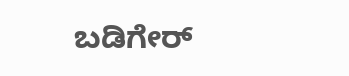ಬಡಿಗೇರ್